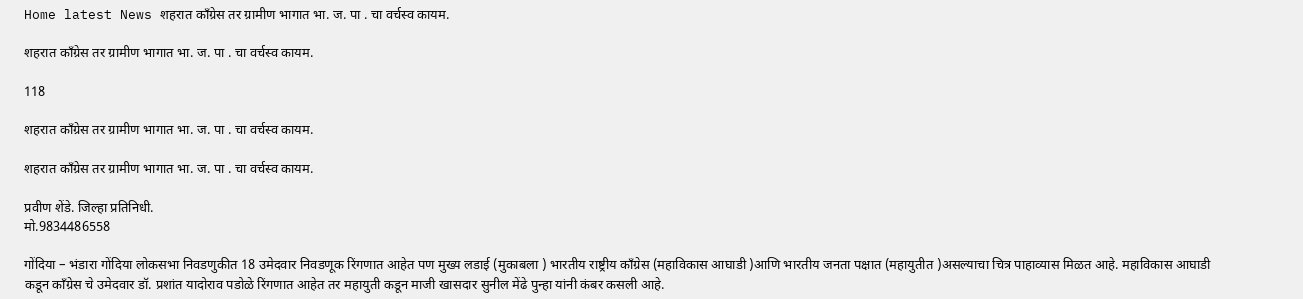Home latest News शहरात काँग्रेस तर ग्रामीण भागात भा. ज. पा . चा वर्चस्व कायम.

शहरात काँग्रेस तर ग्रामीण भागात भा. ज. पा . चा वर्चस्व कायम.

118

शहरात काँग्रेस तर ग्रामीण भागात भा. ज. पा . चा वर्चस्व कायम.

शहरात काँग्रेस तर ग्रामीण भागात भा. ज. पा . चा वर्चस्व कायम.

प्रवीण शेंडे. जिल्हा प्रतिनिधी.
मो.9834486558

गोंदिया – भंडारा गोंदिया लोकसभा निवडणुकीत 18 उमेदवार निवडणूक रिंगणात आहेत पण मुख्य लडाई (मुकाबला ) भारतीय राष्ट्रीय काँग्रेस (महाविकास आघाडी )आणि भारतीय जनता पक्षात (महायुतीत )असल्याचा चित्र पाहाव्यास मिळत आहे. महाविकास आघाडी कडून काँग्रेस चे उमेदवार डॉ. प्रशांत यादोराव पडोळे रिंगणात आहेत तर महायुती कडून माजी खासदार सुनील मेंढे पुन्हा यांनी कंबर कसली आहे.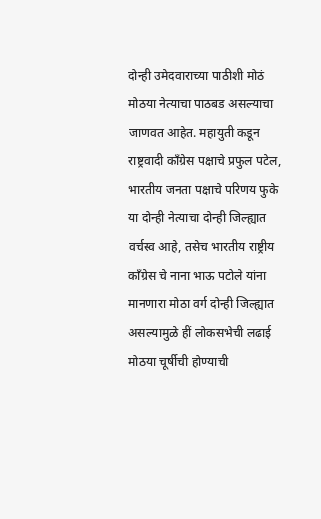दोन्ही उमेदवाराच्या पाठीशी मोठं मोठया नेत्याचा पाठबड असल्याचा जाणवत आहेत. महायुती कडून राष्ट्रवादी काँग्रेस पक्षाचे प्रफुल पटेल, भारतीय जनता पक्षाचे परिणय फुके या दोन्ही नेत्याचा दोन्ही जिल्ह्यात वर्चस्व आहे, तसेच भारतीय राष्ट्रीय काँग्रेस चे नाना भाऊ पटोले यांना मानणारा मोठा वर्ग दोन्ही जिल्ह्यात असल्यामुळे हीं लोकसभेची लढाई मोठया चूर्षीची होण्याची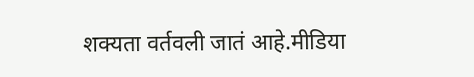शक्यता वर्तवली जातं आहे.मीडिया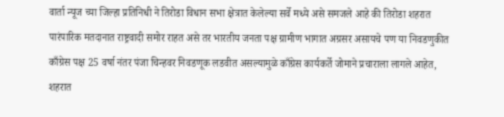वार्ता न्यूज च्या जिल्हा प्रतिनिधी ने तिरोडा विधान सभा क्षेत्रात केलेल्या सर्वे मध्ये असे समजले आहे की तिरोडा शहरात पारंपारिक मतदानात राष्ट्रवादी समोर राहत असे तर भारतीय जनता पक्ष ग्रामीण भागात अग्रसर असायचे पण या निवडणुकीत काँग्रेस पक्ष 25 वर्षा नंतर पंजा चिन्हवर निवडणूक लडवीत असल्यामुळे काँग्रेस कार्यकर्ते जोमाने प्रचाराला लागले आहेत, शहरात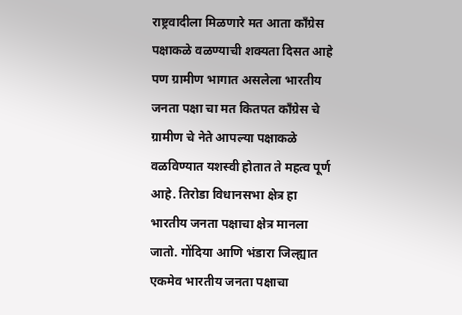राष्ट्रवादीला मिळणारे मत आता काँग्रेस पक्षाकळे वळण्याची शक्यता दिसत आहे पण ग्रामीण भागात असलेला भारतीय जनता पक्षा चा मत कितपत काँग्रेस चे ग्रामीण चे नेते आपल्या पक्षाकळे वळविण्यात यशस्वी होतात ते महत्व पूर्ण आहे. तिरोडा विधानसभा क्षेत्र हा भारतीय जनता पक्षाचा क्षेत्र मानला जातो. गोंदिया आणि भंडारा जिल्ह्यात एकमेव भारतीय जनता पक्षाचा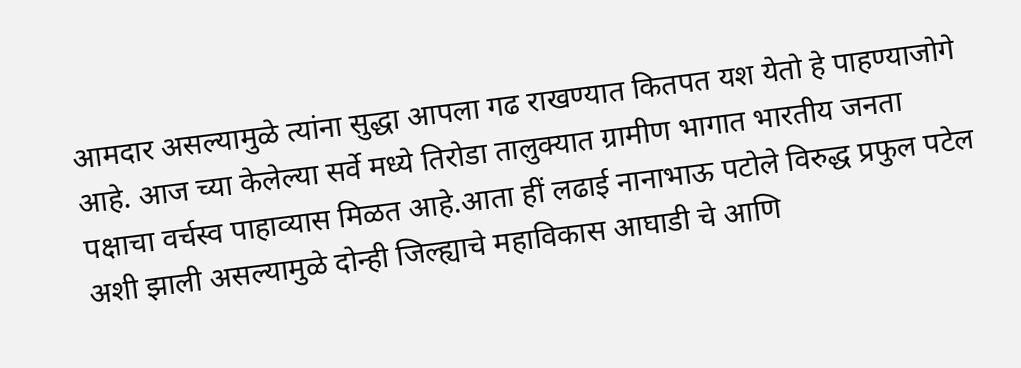आमदार असल्यामुळे त्यांना सुद्धा आपला गढ राखण्यात कितपत यश येतो हे पाहण्याजोगे आहे. आज च्या केलेल्या सर्वे मध्ये तिरोडा तालुक्यात ग्रामीण भागात भारतीय जनता पक्षाचा वर्चस्व पाहाव्यास मिळत आहे.आता हीं लढाई नानाभाऊ पटोले विरुद्ध प्रफुल पटेल अशी झाली असल्यामुळे दोन्ही जिल्ह्याचे महाविकास आघाडी चे आणि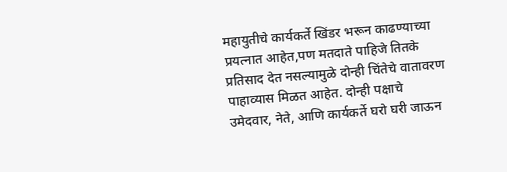महायुतीचे कार्यकर्ते खिंडर भरून काढण्याच्या प्रयत्नात आहेत,पण मतदाते पाहिजे तितके प्रतिसाद देत नसल्यामुळे दोन्ही चिंतेचे वातावरण पाहाव्यास मिळत आहेत. दोन्ही पक्षाचे उमेदवार, नेते, आणि कार्यकर्ते घरो घरी जाऊन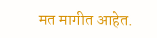मत मागीत आहेत.